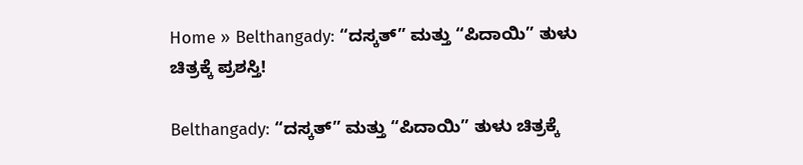Home » Belthangady: “ದಸ್ಕತ್” ಮತ್ತು “ಪಿದಾಯಿ” ತುಳು ಚಿತ್ರಕ್ಕೆ ಪ್ರಶಸ್ತಿ!

Belthangady: “ದಸ್ಕತ್” ಮತ್ತು “ಪಿದಾಯಿ” ತುಳು ಚಿತ್ರಕ್ಕೆ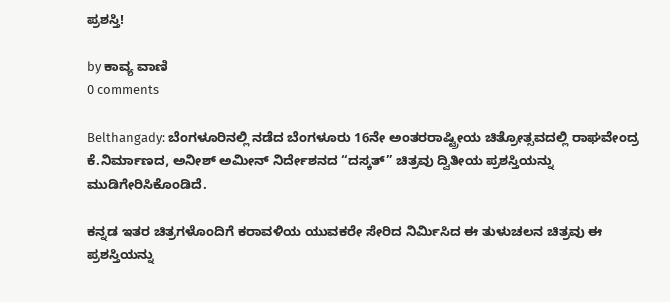ಪ್ರಶಸ್ತಿ!

by ಕಾವ್ಯ ವಾಣಿ
0 comments

Belthangady: ಬೆಂಗಳೂರಿನಲ್ಲಿ ನಡೆದ ಬೆಂಗಳೂರು 16ನೇ ಅಂತರರಾಷ್ಟ್ರೀಯ ಚಿತ್ರೋತ್ಸವದಲ್ಲಿ ರಾಘವೇಂದ್ರ ಕೆ.ನಿರ್ಮಾಣದ, ಅನೀಶ್ ಅಮೀನ್ ನಿರ್ದೇಶನದ “ದಸ್ಕತ್” ಚಿತ್ರವು ದ್ವಿತೀಯ ಪ್ರಶಸ್ತಿಯನ್ನು ಮುಡಿಗೇರಿಸಿಕೊಂಡಿದೆ.

ಕನ್ನಡ ಇತರ ಚಿತ್ರಗಳೊಂದಿಗೆ ಕರಾವಳಿಯ ಯುವಕರೇ ಸೇರಿದ ನಿರ್ಮಿಸಿದ ಈ ತುಳುಚಲನ ಚಿತ್ರವು ಈ ಪ್ರಶಸ್ತಿಯನ್ನು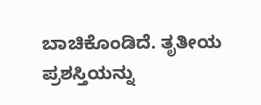ಬಾಚಿಕೊಂಡಿದೆ. ತೃತೀಯ ಪ್ರಶಸ್ತಿಯನ್ನು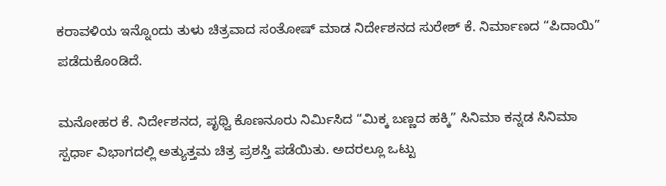ಕರಾವಳಿಯ ಇನ್ನೊಂದು ತುಳು ಚಿತ್ರವಾದ ಸಂತೋಷ್‌ ಮಾಡ ನಿರ್ದೇಶನದ ಸುರೇಶ್ ಕೆ. ನಿರ್ಮಾಣದ “ಪಿದಾಯಿ” ಪಡೆದುಕೊಂಡಿದೆ.

ಮನೋಹರ ಕೆ. ನಿರ್ದೇಶನದ, ಪೃಥ್ವಿ ಕೊಣನೂರು ನಿರ್ಮಿಸಿದ “ಮಿಕ್ಕ ಬಣ್ಣದ ಹಕ್ಕಿ” ಸಿನಿಮಾ ಕನ್ನಡ ಸಿನಿಮಾ ಸ್ಪರ್ಧಾ ವಿಭಾಗದಲ್ಲಿ ಅತ್ಯುತ್ತಮ ಚಿತ್ರ ಪ್ರಶಸ್ತಿ ಪಡೆಯಿತು. ಅದರಲ್ಲೂ ಒಟ್ಟು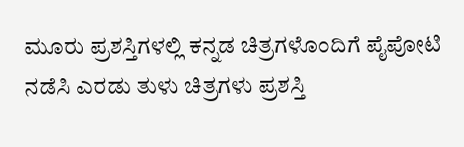ಮೂರು ಪ್ರಶಸ್ತಿಗಳಲ್ಲಿ ಕನ್ನಡ ಚಿತ್ರಗಳೊಂದಿಗೆ ಪೈಪೋಟಿ ನಡೆಸಿ ಎರಡು ತುಳು ಚಿತ್ರಗಳು ಪ್ರಶಸ್ತಿ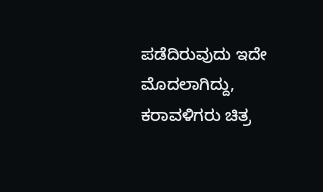ಪಡೆದಿರುವುದು ಇದೇ ಮೊದಲಾಗಿದ್ದು, ಕರಾವಳಿಗರು ಚಿತ್ರ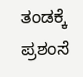ತಂಡಕ್ಕೆ ಪ್ರಶಂಸೆ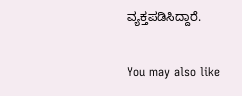ವ್ಯಕ್ತಪಡಿಸಿದ್ದಾರೆ.

You may also like